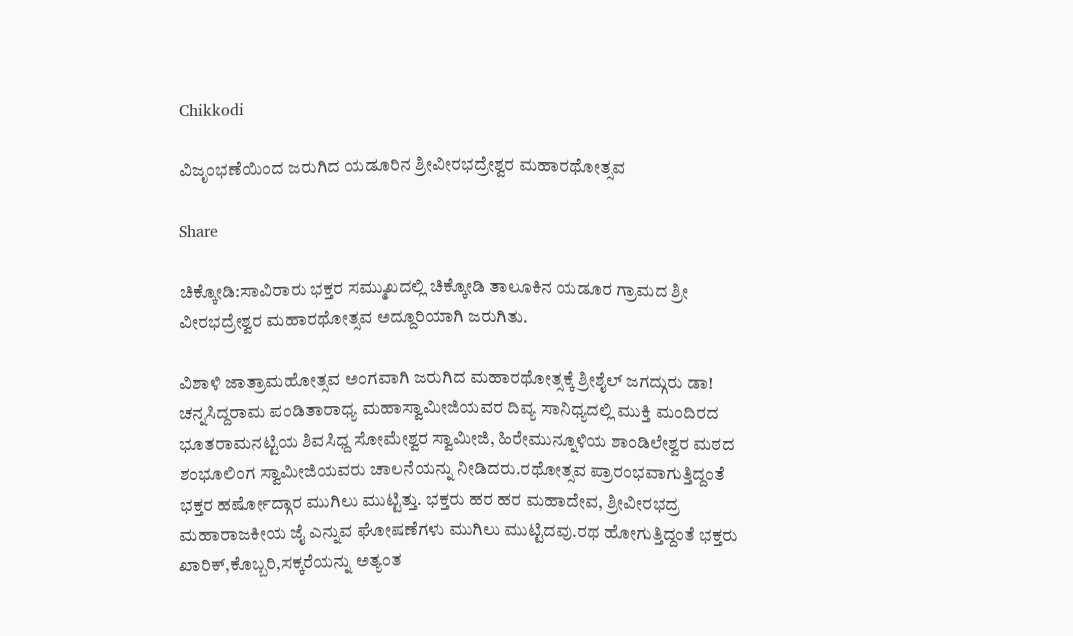Chikkodi

ವಿಜೃಂಭಣೆಯಿಂದ ಜರುಗಿದ ಯಡೂರಿನ ಶ್ರೀವೀರಭದ್ರೇಶ್ವರ ಮಹಾರಥೋತ್ಸವ

Share

ಚಿಕ್ಕೋಡಿ:ಸಾವಿರಾರು ಭಕ್ತರ ಸಮ್ಮುಖದಲ್ಲಿ ಚಿಕ್ಕೋಡಿ ತಾಲೂಕಿನ ಯಡೂರ ಗ್ರಾಮದ ಶ್ರೀ ವೀರಭದ್ರೇಶ್ವರ ಮಹಾರಥೋತ್ಸವ ಅದ್ದೂರಿಯಾಗಿ ಜರುಗಿತು.

ವಿಶಾಳಿ ಜಾತ್ರಾಮಹೋತ್ಸವ ಅಂಗವಾಗಿ ಜರುಗಿದ ಮಹಾರಥೋತ್ಸಕ್ಕೆ ಶ್ರೀಶೈಲ್ ಜಗದ್ಗುರು ಡಾ! ಚನ್ನಸಿದ್ದರಾಮ ಪಂಡಿತಾರಾಧ್ಯ ಮಹಾಸ್ವಾಮೀಜಿಯವರ ದಿವ್ಯ ಸಾನಿಧ್ಯದಲ್ಲಿ ಮುಕ್ತಿ ಮಂದಿರದ ಭೂತರಾಮನಟ್ಟಿಯ ಶಿವಸಿಧ್ದ ಸೋಮೇಶ್ವರ ಸ್ವಾಮೀಜಿ, ಹಿರೇಮುನ್ನೂಳಿಯ ಶಾಂಡಿಲೇಶ್ವರ ಮಠದ ಶಂಭೂಲಿಂಗ ಸ್ವಾಮೀಜಿಯವರು ಚಾಲನೆಯನ್ನು ನೀಡಿದರು.ರಥೋತ್ಸವ ಪ್ರಾರಂಭವಾಗುತ್ತಿದ್ದಂತೆ ಭಕ್ತರ ಹರ್ಷೋದ್ಗಾರ ಮುಗಿಲು ಮುಟ್ಟಿತ್ತು. ಭಕ್ತರು ಹರ ಹರ ಮಹಾದೇವ, ಶ್ರೀವೀರಭದ್ರ ಮಹಾರಾಜಕೀಯ ಜೈ ಎನ್ನುವ ಘೋಷಣೆಗಳು ಮುಗಿಲು ಮುಟ್ಟಿದವು.ರಥ ಹೋಗುತ್ತಿದ್ದಂತೆ ಭಕ್ತರು ಖಾರಿಕ್,ಕೊಬ್ಬರಿ,ಸಕ್ಕರೆಯನ್ನು ಅತ್ಯಂತ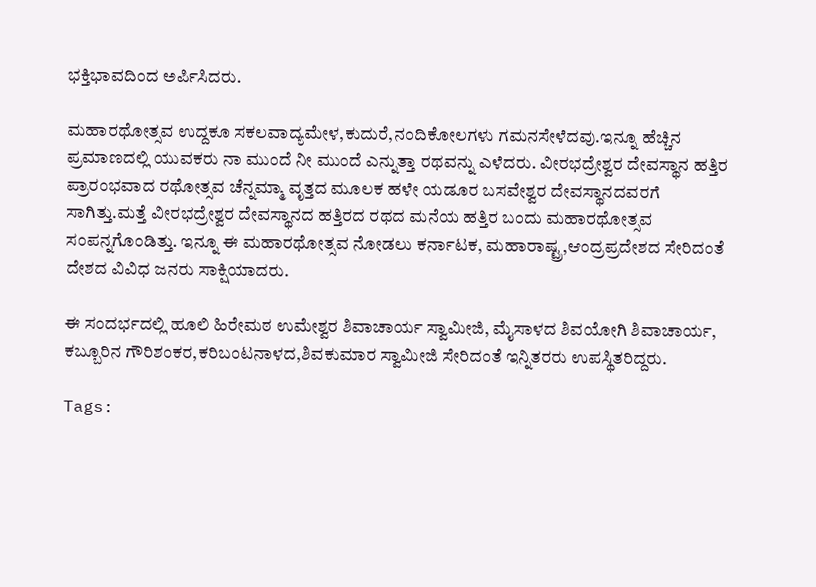ಭಕ್ತಿಭಾವದಿಂದ ಅರ್ಪಿಸಿದರು.

ಮಹಾರಥೋತ್ಸವ ಉದ್ದಕೂ ಸಕಲವಾದ್ಯಮೇಳ,ಕುದುರೆ,ನಂದಿಕೋಲಗಳು ಗಮನಸೇಳೆದವು.ಇನ್ನೂ ಹೆಚ್ಚಿನ ಪ್ರಮಾಣದಲ್ಲಿ ಯುವಕರು ನಾ ಮುಂದೆ ನೀ ಮುಂದೆ ಎನ್ನುತ್ತಾ ರಥವನ್ನು ಎಳೆದರು. ವೀರಭದ್ರೇಶ್ವರ ದೇವಸ್ಥಾನ ಹತ್ತಿರ ಪ್ರಾರಂಭವಾದ ರಥೋತ್ಸವ ಚೆನ್ನಮ್ಮಾ ವೃತ್ತದ ಮೂಲಕ ಹಳೇ ಯಡೂರ ಬಸವೇಶ್ವರ ದೇವಸ್ಥಾನದವರಗೆ ಸಾಗಿತ್ತು.ಮತ್ತೆ ವೀರಭದ್ರೇಶ್ವರ ದೇವಸ್ಥಾನದ ಹತ್ತಿರದ ರಥದ ಮನೆಯ ಹತ್ತಿರ ಬಂದು ಮಹಾರಥೋತ್ಸವ ಸಂಪನ್ನಗೊಂಡಿತ್ತು. ಇನ್ನೂ ಈ ಮಹಾರಥೋತ್ಸವ ನೋಡಲು ಕರ್ನಾಟಕ, ಮಹಾರಾಷ್ಟ್ರ,ಆಂದ್ರಪ್ರದೇಶದ ಸೇರಿದಂತೆ ದೇಶದ ವಿವಿಧ ಜನರು ಸಾಕ್ಷಿಯಾದರು.

ಈ ಸಂದರ್ಭದಲ್ಲಿ ಹೂಲಿ ಹಿರೇಮಠ ಉಮೇಶ್ವರ ಶಿವಾಚಾರ್ಯ ಸ್ವಾಮೀಜಿ, ಮೈಸಾಳದ ಶಿವಯೋಗಿ ಶಿವಾಚಾರ್ಯ, ಕಬ್ಬೂರಿನ ಗೌರಿಶಂಕರ,ಕರಿಬಂಟನಾಳದ,ಶಿವಕುಮಾರ ಸ್ವಾಮೀಜಿ ಸೇರಿದಂತೆ ಇನ್ನಿತರರು ಉಪಸ್ಥಿತರಿದ್ದರು.

Tags: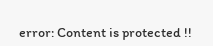error: Content is protected !!